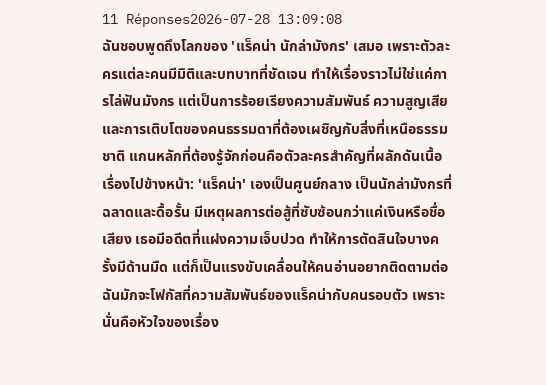11 Réponses2026-07-28 13:09:08
ฉันชอบพูดถึงโลกของ 'แร็คน่า นักล่ามังกร' เสมอ เพราะตัวละครแต่ละคนมีมิติและบทบาทที่ชัดเจน ทำให้เรื่องราวไม่ใช่แค่การไล่ฟันมังกร แต่เป็นการร้อยเรียงความสัมพันธ์ ความสูญเสีย และการเติบโตของคนธรรมดาที่ต้องเผชิญกับสิ่งที่เหนือธรรมชาติ แกนหลักที่ต้องรู้จักก่อนคือตัวละครสำคัญที่ผลักดันเนื้อเรื่องไปข้างหน้า: 'แร็คน่า' เองเป็นศูนย์กลาง เป็นนักล่ามังกรที่ฉลาดและดื้อรั้น มีเหตุผลการต่อสู้ที่ซับซ้อนกว่าแค่เงินหรือชื่อเสียง เธอมีอดีตที่แฝงความเจ็บปวด ทำให้การตัดสินใจบางครั้งมีด้านมืด แต่ก็เป็นแรงขับเคลื่อนให้คนอ่านอยากติดตามต่อ
ฉันมักจะโฟกัสที่ความสัมพันธ์ของแร็คน่ากับคนรอบตัว เพราะนั่นคือหัวใจของเรื่อง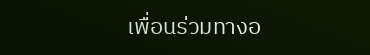เพื่อนร่วมทางอ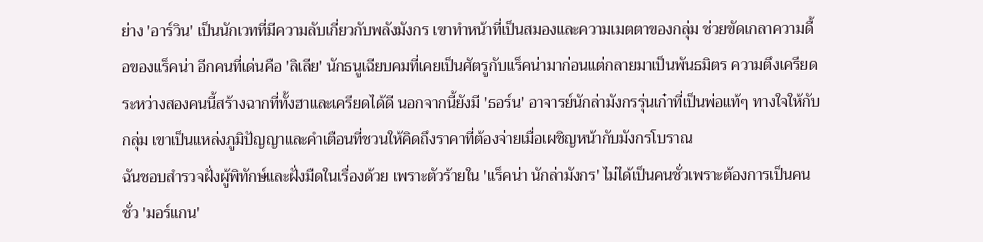ย่าง 'อาร์วิน' เป็นนักเวทที่มีความลับเกี่ยวกับพลังมังกร เขาทำหน้าที่เป็นสมองและความเมตตาของกลุ่ม ช่วยขัดเกลาความดื้อของแร็คน่า อีกคนที่เด่นคือ 'ลิเลีย' นักธนูเฉียบคมที่เคยเป็นศัตรูกับแร็คน่ามาก่อนแต่กลายมาเป็นพันธมิตร ความตึงเครียดระหว่างสองคนนี้สร้างฉากที่ทั้งฮาและเครียดได้ดี นอกจากนี้ยังมี 'ธอร์น' อาจารย์นักล่ามังกรรุ่นเก๋าที่เป็นพ่อแท้ๆ ทางใจให้กับกลุ่ม เขาเป็นแหล่งภูมิปัญญาและคำเตือนที่ชวนให้คิดถึงราคาที่ต้องจ่ายเมื่อเผชิญหน้ากับมังกรโบราณ
ฉันชอบสำรวจฝั่งผู้พิทักษ์และฝั่งมืดในเรื่องด้วย เพราะตัวร้ายใน 'แร็คน่า นักล่ามังกร' ไม่ได้เป็นคนชั่วเพราะต้องการเป็นคนชั่ว 'มอร์แกน'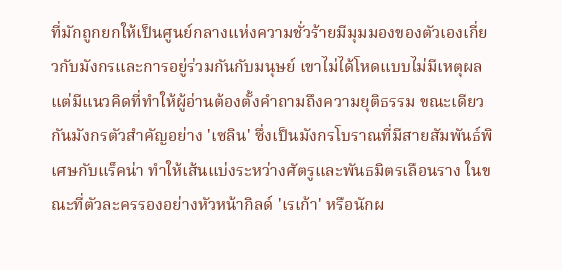ที่มักถูกยกให้เป็นศูนย์กลางแห่งความชั่วร้ายมีมุมมองของตัวเองเกี่ยวกับมังกรและการอยู่ร่วมกันกับมนุษย์ เขาไม่ได้โหดแบบไม่มีเหตุผล แต่มีแนวคิดที่ทำให้ผู้อ่านต้องตั้งคำถามถึงความยุติธรรม ขณะเดียวกันมังกรตัวสำคัญอย่าง 'เซลิน' ซึ่งเป็นมังกรโบราณที่มีสายสัมพันธ์พิเศษกับแร็คน่า ทำให้เส้นแบ่งระหว่างศัตรูและพันธมิตรเลือนราง ในขณะที่ตัวละครรองอย่างหัวหน้ากิลด์ 'เรเก้า' หรือนักผ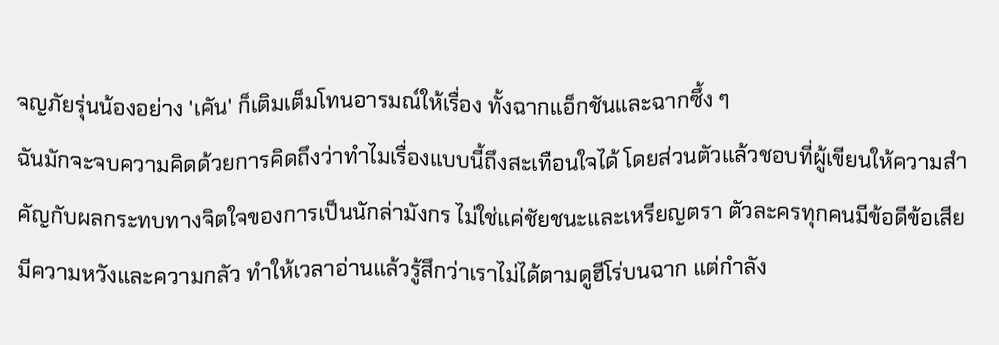จญภัยรุ่นน้องอย่าง 'เคัน' ก็เติมเต็มโทนอารมณ์ให้เรื่อง ทั้งฉากแอ็กชันและฉากซึ้ง ๆ
ฉันมักจะจบความคิดด้วยการคิดถึงว่าทำไมเรื่องแบบนี้ถึงสะเทือนใจได้ โดยส่วนตัวแล้วชอบที่ผู้เขียนให้ความสำคัญกับผลกระทบทางจิตใจของการเป็นนักล่ามังกร ไม่ใช่แค่ชัยชนะและเหรียญตรา ตัวละครทุกคนมีข้อดีข้อเสีย มีความหวังและความกลัว ทำให้เวลาอ่านแล้วรู้สึกว่าเราไม่ได้ตามดูฮีโร่บนฉาก แต่กำลัง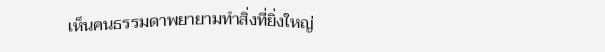เห็นคนธรรมดาพยายามทำสิ่งที่ยิ่งใหญ่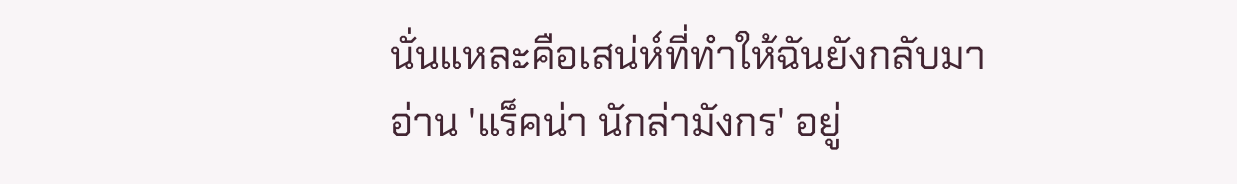นั่นแหละคือเสน่ห์ที่ทำให้ฉันยังกลับมาอ่าน 'แร็คน่า นักล่ามังกร' อยู่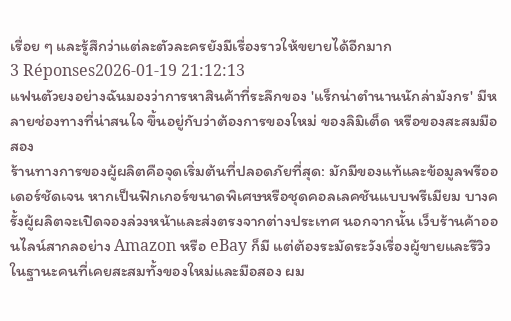เรื่อย ๆ และรู้สึกว่าแต่ละตัวละครยังมีเรื่องราวให้ขยายได้อีกมาก
3 Réponses2026-01-19 21:12:13
แฟนตัวยงอย่างฉันมองว่าการหาสินค้าที่ระลึกของ 'แร็กน่าตํานานนักล่ามังกร' มีหลายช่องทางที่น่าสนใจ ขึ้นอยู่กับว่าต้องการของใหม่ ของลิมิเต็ด หรือของสะสมมือสอง
ร้านทางการของผู้ผลิตคือจุดเริ่มต้นที่ปลอดภัยที่สุด: มักมีของแท้และข้อมูลพรีออเดอร์ชัดเจน หากเป็นฟิกเกอร์ขนาดพิเศษหรือชุดคอลเลคชันแบบพรีเมียม บางครั้งผู้ผลิตจะเปิดจองล่วงหน้าและส่งตรงจากต่างประเทศ นอกจากนั้น เว็บร้านค้าออนไลน์สากลอย่าง Amazon หรือ eBay ก็มี แต่ต้องระมัดระวังเรื่องผู้ขายและรีวิว
ในฐานะคนที่เคยสะสมทั้งของใหม่และมือสอง ผม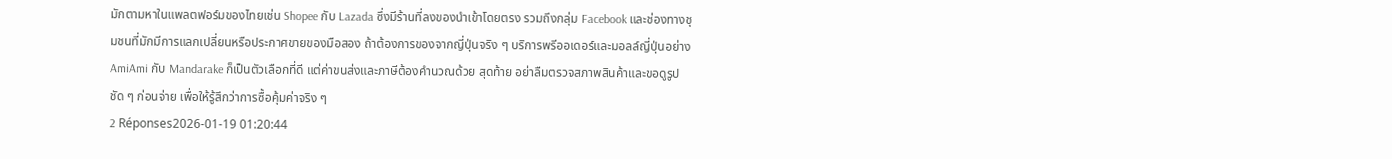มักตามหาในแพลตฟอร์มของไทยเช่น Shopee กับ Lazada ซึ่งมีร้านที่ลงของนำเข้าโดยตรง รวมถึงกลุ่ม Facebook และช่องทางชุมชนที่มักมีการแลกเปลี่ยนหรือประกาศขายของมือสอง ถ้าต้องการของจากญี่ปุ่นจริง ๆ บริการพรีออเดอร์และมอลล์ญี่ปุ่นอย่าง AmiAmi กับ Mandarake ก็เป็นตัวเลือกที่ดี แต่ค่าขนส่งและภาษีต้องคำนวณด้วย สุดท้าย อย่าลืมตรวจสภาพสินค้าและขอดูรูปชัด ๆ ก่อนจ่าย เพื่อให้รู้สึกว่าการซื้อคุ้มค่าจริง ๆ
2 Réponses2026-01-19 01:20:44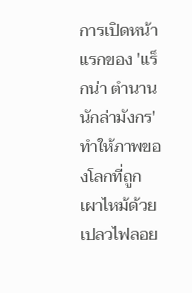การเปิดหน้าแรกของ 'แร็กน่า ตำนานนักล่ามังกร' ทำให้ภาพของโลกที่ถูกเผาไหม้ด้วยเปลวไฟลอย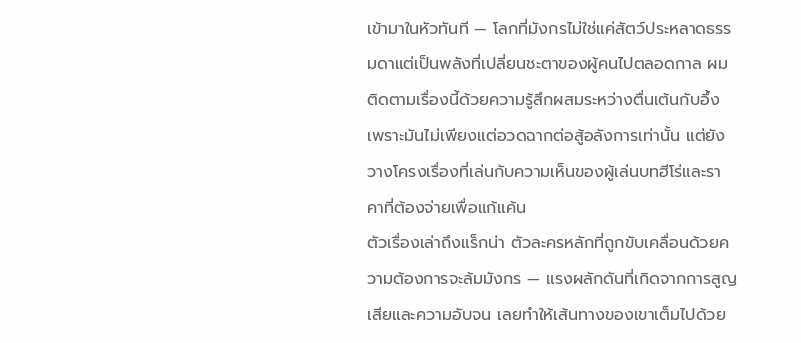เข้ามาในหัวทันที — โลกที่มังกรไม่ใช่แค่สัตว์ประหลาดธรรมดาแต่เป็นพลังที่เปลี่ยนชะตาของผู้คนไปตลอดกาล ผมติดตามเรื่องนี้ด้วยความรู้สึกผสมระหว่างตื่นเต้นกับอึ้ง เพราะมันไม่เพียงแต่อวดฉากต่อสู้อลังการเท่านั้น แต่ยังวางโครงเรื่องที่เล่นกับความเห็นของผู้เล่นบทฮีโร่และราคาที่ต้องจ่ายเพื่อแก้แค้น
ตัวเรื่องเล่าถึงแร็กน่า ตัวละครหลักที่ถูกขับเคลื่อนด้วยความต้องการจะล้มมังกร — แรงผลักดันที่เกิดจากการสูญเสียและความอับจน เลยทำให้เส้นทางของเขาเต็มไปด้วย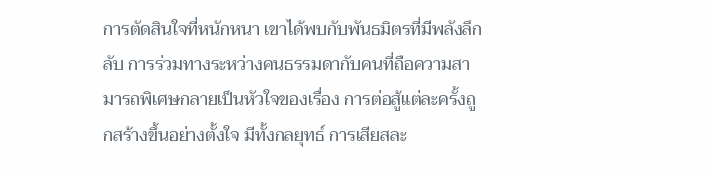การตัดสินใจที่หนักหนา เขาได้พบกับพันธมิตรที่มีพลังลึกลับ การร่วมทางระหว่างคนธรรมดากับคนที่ถือความสามารถพิเศษกลายเป็นหัวใจของเรื่อง การต่อสู้แต่ละครั้งถูกสร้างขึ้นอย่างตั้งใจ มีทั้งกลยุทธ์ การเสียสละ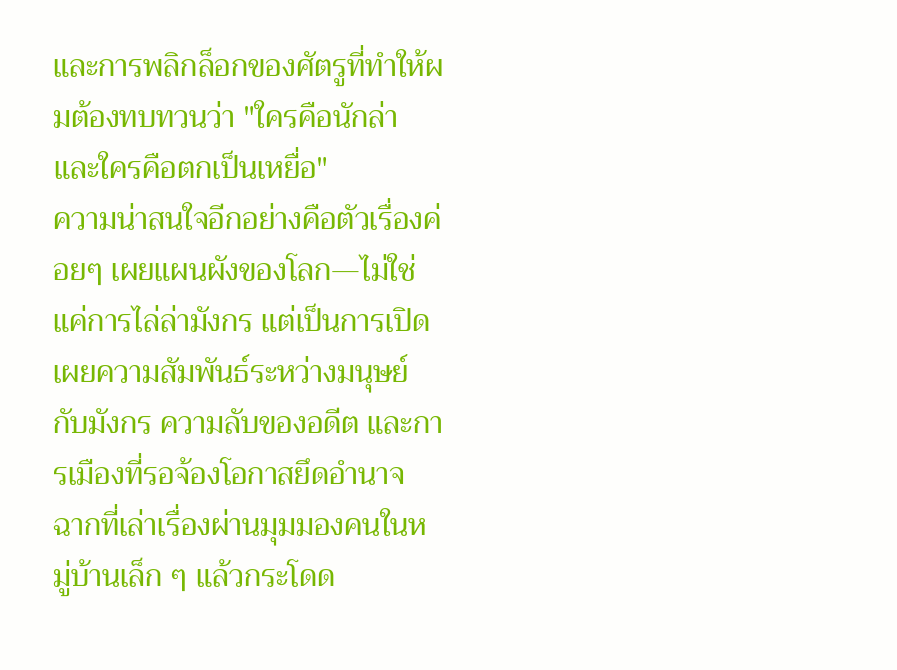และการพลิกล็อกของศัตรูที่ทำให้ผมต้องทบทวนว่า "ใครคือนักล่า และใครคือตกเป็นเหยื่อ"
ความน่าสนใจอีกอย่างคือตัวเรื่องค่อยๆ เผยแผนผังของโลก—ไม่ใช่แค่การไล่ล่ามังกร แต่เป็นการเปิดเผยความสัมพันธ์ระหว่างมนุษย์กับมังกร ความลับของอดีต และการเมืองที่รอจ้องโอกาสยึดอำนาจ ฉากที่เล่าเรื่องผ่านมุมมองคนในหมู่บ้านเล็ก ๆ แล้วกระโดด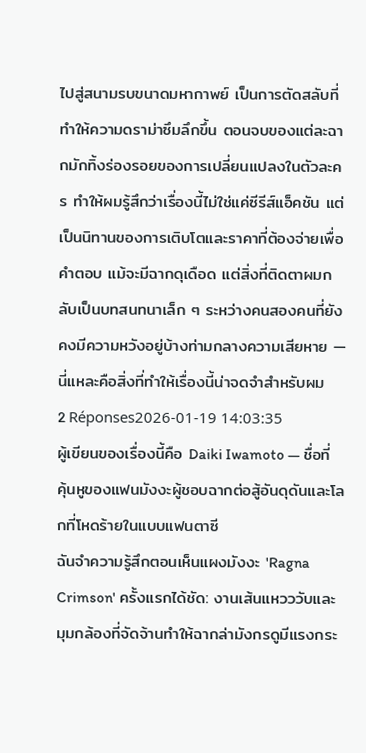ไปสู่สนามรบขนาดมหากาพย์ เป็นการตัดสลับที่ทำให้ความดราม่าซึมลึกขึ้น ตอนจบของแต่ละฉากมักทิ้งร่องรอยของการเปลี่ยนแปลงในตัวละคร ทำให้ผมรู้สึกว่าเรื่องนี้ไม่ใช่แค่ซีรีส์แอ็คชัน แต่เป็นนิทานของการเติบโตและราคาที่ต้องจ่ายเพื่อคำตอบ แม้จะมีฉากดุเดือด แต่สิ่งที่ติดตาผมกลับเป็นบทสนทนาเล็ก ๆ ระหว่างคนสองคนที่ยังคงมีความหวังอยู่บ้างท่ามกลางความเสียหาย — นี่แหละคือสิ่งที่ทำให้เรื่องนี้น่าจดจำสำหรับผม
2 Réponses2026-01-19 14:03:35
ผู้เขียนของเรื่องนี้คือ Daiki Iwamoto — ชื่อที่คุ้นหูของแฟนมังงะผู้ชอบฉากต่อสู้อันดุดันและโลกที่โหดร้ายในแบบแฟนตาซี
ฉันจำความรู้สึกตอนเห็นแผงมังงะ 'Ragna Crimson' ครั้งแรกได้ชัด: งานเส้นแหวววับและมุมกล้องที่จัดจ้านทำให้ฉากล่ามังกรดูมีแรงกระ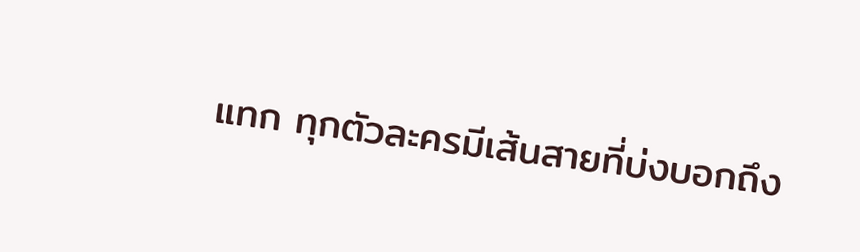แทก ทุกตัวละครมีเส้นสายที่บ่งบอกถึง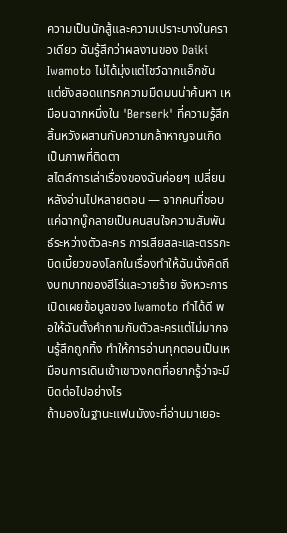ความเป็นนักสู้และความเปราะบางในคราวเดียว ฉันรู้สึกว่าผลงานของ Daiki Iwamoto ไม่ได้มุ่งแต่โชว์ฉากแอ็กชัน แต่ยังสอดแทรกความมืดมนน่าค้นหา เหมือนฉากหนึ่งใน 'Berserk' ที่ความรู้สึกสิ้นหวังผสานกับความกล้าหาญจนเกิดเป็นภาพที่ติดตา
สไตล์การเล่าเรื่องของฉันค่อยๆ เปลี่ยนหลังอ่านไปหลายตอน — จากคนที่ชอบแค่ฉากบู๊กลายเป็นคนสนใจความสัมพันธ์ระหว่างตัวละคร การเสียสละและตรรกะบิดเบี้ยวของโลกในเรื่องทำให้ฉันนั่งคิดถึงบทบาทของฮีโร่และวายร้าย จังหวะการเปิดเผยข้อมูลของ Iwamoto ทำได้ดี พอให้ฉันตั้งคำถามกับตัวละครแต่ไม่มากจนรู้สึกถูกทิ้ง ทำให้การอ่านทุกตอนเป็นเหมือนการเดินเข้าเขาวงกตที่อยากรู้ว่าจะมีบิดต่อไปอย่างไร
ถ้ามองในฐานะแฟนมังงะที่อ่านมาเยอะ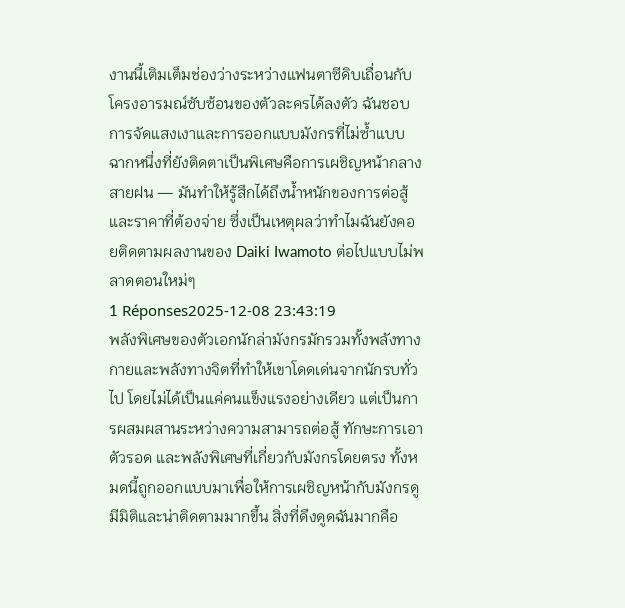งานนี้เติมเต็มช่องว่างระหว่างแฟนตาซีดิบเถื่อนกับโครงอารมณ์ซับซ้อนของตัวละครได้ลงตัว ฉันชอบการจัดแสงเงาและการออกแบบมังกรที่ไม่ซ้ำแบบ ฉากหนึ่งที่ยังติดตาเป็นพิเศษคือการเผชิญหน้ากลางสายฝน — มันทำให้รู้สึกได้ถึงน้ำหนักของการต่อสู้และราคาที่ต้องจ่าย ซึ่งเป็นเหตุผลว่าทำไมฉันยังคอยติดตามผลงานของ Daiki Iwamoto ต่อไปแบบไม่พลาดตอนใหม่ๆ
1 Réponses2025-12-08 23:43:19
พลังพิเศษของตัวเอกนักล่ามังกรมักรวมทั้งพลังทางกายและพลังทางจิตที่ทำให้เขาโดดเด่นจากนักรบทั่วไป โดยไม่ได้เป็นแค่คนแข็งแรงอย่างเดียว แต่เป็นการผสมผสานระหว่างความสามารถต่อสู้ ทักษะการเอาตัวรอด และพลังพิเศษที่เกี่ยวกับมังกรโดยตรง ทั้งหมดนี้ถูกออกแบบมาเพื่อให้การเผชิญหน้ากับมังกรดูมีมิติและน่าติดตามมากขึ้น สิ่งที่ดึงดูดฉันมากคือ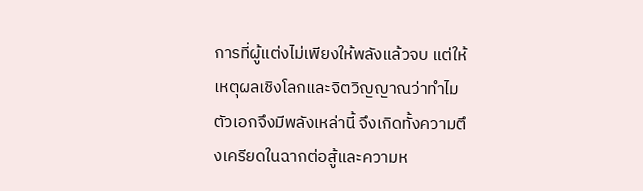การที่ผู้แต่งไม่เพียงให้พลังแล้วจบ แต่ให้เหตุผลเชิงโลกและจิตวิญญาณว่าทำไมตัวเอกจึงมีพลังเหล่านี้ จึงเกิดทั้งความตึงเครียดในฉากต่อสู้และความห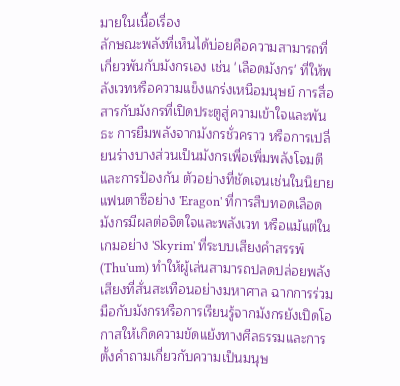มายในเนื้อเรื่อง
ลักษณะพลังที่เห็นได้บ่อยคือความสามารถที่เกี่ยวพันกับมังกรเอง เช่น 'เลือดมังกร' ที่ให้พลังเวทหรือความแข็งแกร่งเหนือมนุษย์ การสื่อสารกับมังกรที่เปิดประตูสู่ความเข้าใจและพันธะ การยืมพลังจากมังกรชั่วคราว หรือการเปลี่ยนร่างบางส่วนเป็นมังกรเพื่อเพิ่มพลังโจมตีและการป้องกัน ตัวอย่างที่ชัดเจนเช่นในนิยายแฟนตาซีอย่าง 'Eragon' ที่การสืบทอดเลือดมังกรมีผลต่อจิตใจและพลังเวท หรือแม้แต่ในเกมอย่าง 'Skyrim' ที่ระบบเสียงคำสรรพ์ (Thu'um) ทำให้ผู้เล่นสามารถปลดปล่อยพลังเสียงที่สั่นสะเทือนอย่างมหาศาล ฉากการร่วมมือกับมังกรหรือการเรียนรู้จากมังกรยังเปิดโอกาสให้เกิดความขัดแย้งทางศีลธรรมและการตั้งคำถามเกี่ยวกับความเป็นมนุษ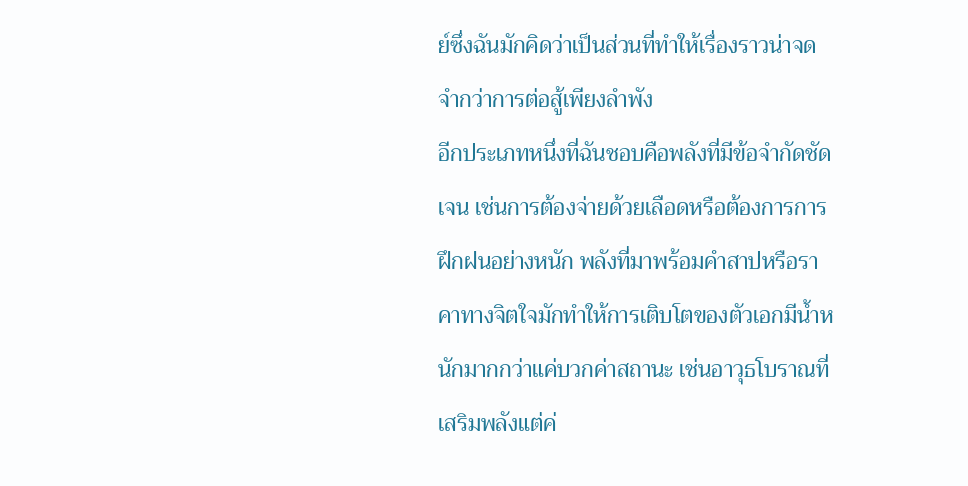ย์ซึ่งฉันมักคิดว่าเป็นส่วนที่ทำให้เรื่องราวน่าจดจำกว่าการต่อสู้เพียงลำพัง
อีกประเภทหนึ่งที่ฉันชอบคือพลังที่มีข้อจำกัดชัดเจน เช่นการต้องจ่ายด้วยเลือดหรือต้องการการฝึกฝนอย่างหนัก พลังที่มาพร้อมคำสาปหรือราคาทางจิตใจมักทำให้การเติบโตของตัวเอกมีน้ำหนักมากกว่าแค่บวกค่าสถานะ เช่นอาวุธโบราณที่เสริมพลังแต่ค่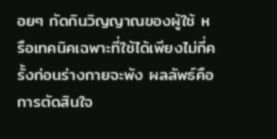อยๆ กัดกินวิญญาณของผู้ใช้ หรือเทคนิคเฉพาะที่ใช้ได้เพียงไม่กี่ครั้งก่อนร่างกายจะพัง ผลลัพธ์คือการตัดสินใจ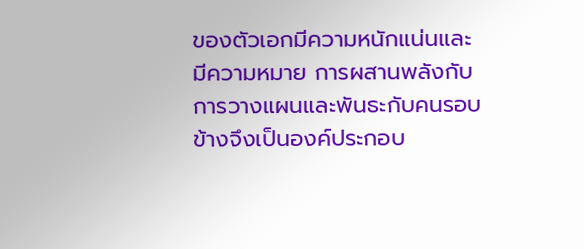ของตัวเอกมีความหนักแน่นและมีความหมาย การผสานพลังกับการวางแผนและพันธะกับคนรอบข้างจึงเป็นองค์ประกอบ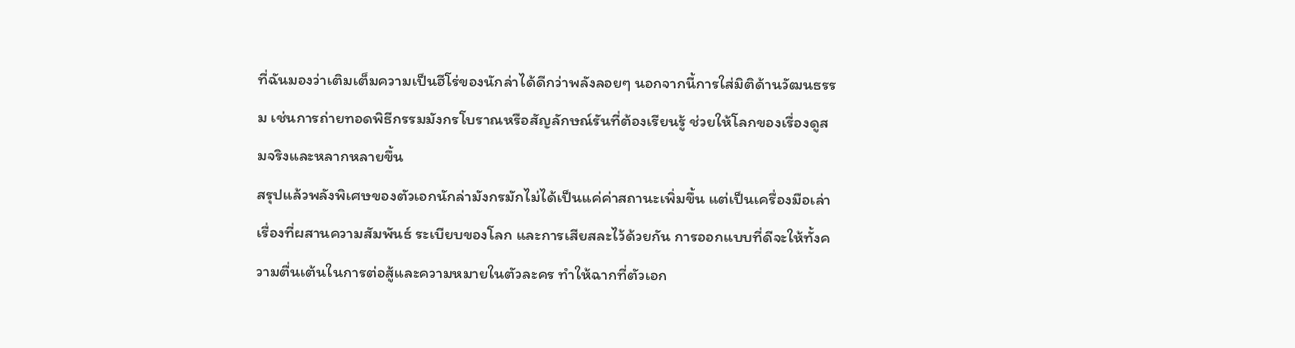ที่ฉันมองว่าเติมเต็มความเป็นฮีโร่ของนักล่าได้ดีกว่าพลังลอยๆ นอกจากนี้การใส่มิติด้านวัฒนธรรม เช่นการถ่ายทอดพิธีกรรมมังกรโบราณหรือสัญลักษณ์รันที่ต้องเรียนรู้ ช่วยให้โลกของเรื่องดูสมจริงและหลากหลายขึ้น
สรุปแล้วพลังพิเศษของตัวเอกนักล่ามังกรมักไม่ได้เป็นแค่ค่าสถานะเพิ่มขึ้น แต่เป็นเครื่องมือเล่าเรื่องที่ผสานความสัมพันธ์ ระเบียบของโลก และการเสียสละไว้ด้วยกัน การออกแบบที่ดีจะให้ทั้งความตื่นเต้นในการต่อสู้และความหมายในตัวละคร ทำให้ฉากที่ตัวเอก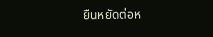ยืนหยัดต่อห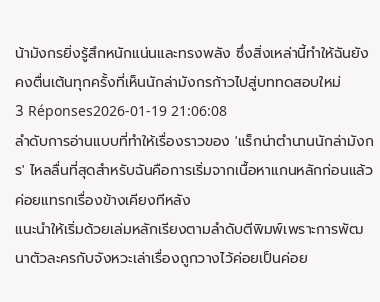น้ามังกรยิ่งรู้สึกหนักแน่นและทรงพลัง ซึ่งสิ่งเหล่านี้ทำให้ฉันยังคงตื่นเต้นทุกครั้งที่เห็นนักล่ามังกรก้าวไปสู่บททดสอบใหม่
3 Réponses2026-01-19 21:06:08
ลำดับการอ่านแบบที่ทำให้เรื่องราวของ 'แร็กน่าตํานานนักล่ามังกร' ไหลลื่นที่สุดสำหรับฉันคือการเริ่มจากเนื้อหาแกนหลักก่อนแล้วค่อยแทรกเรื่องข้างเคียงทีหลัง
แนะนำให้เริ่มด้วยเล่มหลักเรียงตามลำดับตีพิมพ์เพราะการพัฒนาตัวละครกับจังหวะเล่าเรื่องถูกวางไว้ค่อยเป็นค่อย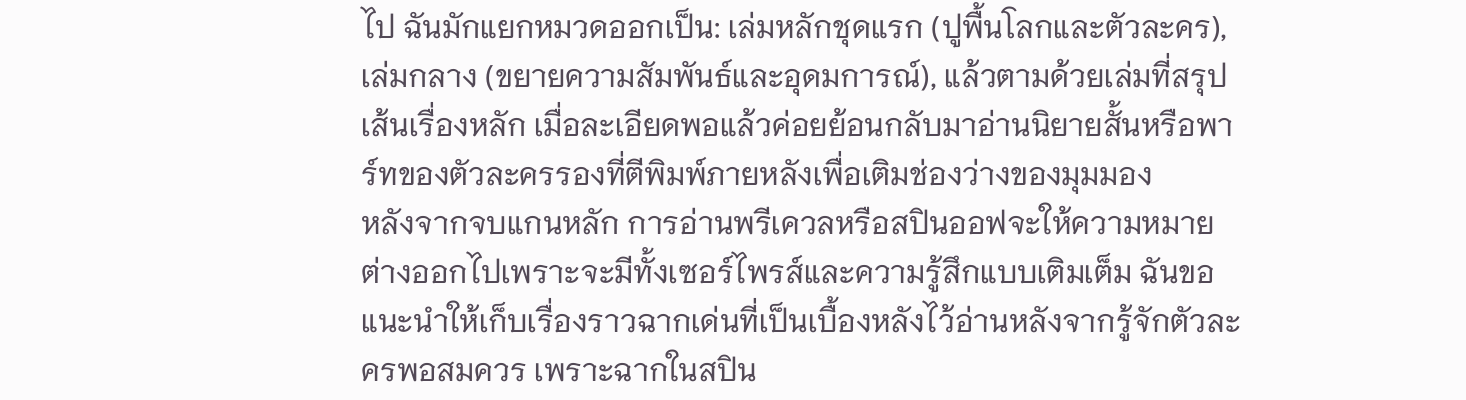ไป ฉันมักแยกหมวดออกเป็น: เล่มหลักชุดแรก (ปูพื้นโลกและตัวละคร), เล่มกลาง (ขยายความสัมพันธ์และอุดมการณ์), แล้วตามด้วยเล่มที่สรุปเส้นเรื่องหลัก เมื่อละเอียดพอแล้วค่อยย้อนกลับมาอ่านนิยายสั้นหรือพาร์ทของตัวละครรองที่ตีพิมพ์ภายหลังเพื่อเติมช่องว่างของมุมมอง
หลังจากจบแกนหลัก การอ่านพรีเควลหรือสปินออฟจะให้ความหมายต่างออกไปเพราะจะมีทั้งเซอร์ไพรส์และความรู้สึกแบบเติมเต็ม ฉันขอแนะนำให้เก็บเรื่องราวฉากเด่นที่เป็นเบื้องหลังไว้อ่านหลังจากรู้จักตัวละครพอสมควร เพราะฉากในสปิน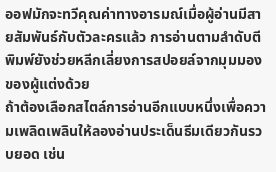ออฟมักจะทวีคุณค่าทางอารมณ์เมื่อผู้อ่านมีสายสัมพันธ์กับตัวละครแล้ว การอ่านตามลำดับตีพิมพ์ยังช่วยหลีกเลี่ยงการสปอยล์จากมุมมองของผู้แต่งด้วย
ถ้าต้องเลือกสไตล์การอ่านอีกแบบหนึ่งเพื่อความเพลิดเพลินให้ลองอ่านประเด็นธีมเดียวกันรวบยอด เช่น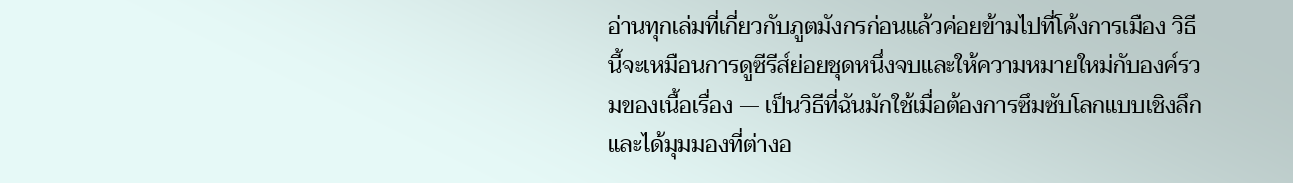อ่านทุกเล่มที่เกี่ยวกับภูตมังกรก่อนแล้วค่อยข้ามไปที่โค้งการเมือง วิธีนี้จะเหมือนการดูซีรีส์ย่อยชุดหนึ่งจบและให้ความหมายใหม่กับองค์รวมของเนื้อเรื่อง — เป็นวิธีที่ฉันมักใช้เมื่อต้องการซึมซับโลกแบบเชิงลึกและได้มุมมองที่ต่างอ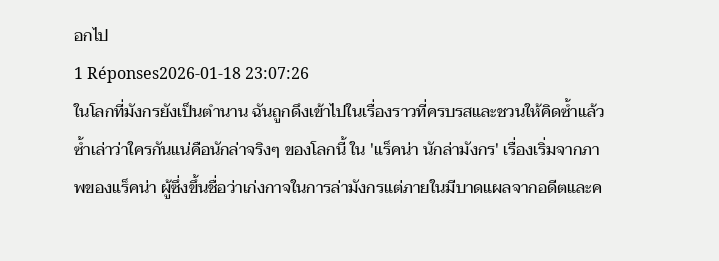อกไป
1 Réponses2026-01-18 23:07:26
ในโลกที่มังกรยังเป็นตำนาน ฉันถูกดึงเข้าไปในเรื่องราวที่ครบรสและชวนให้คิดซ้ำแล้วซ้ำเล่าว่าใครกันแน่คือนักล่าจริงๆ ของโลกนี้ ใน 'แร็คน่า นักล่ามังกร' เรื่องเริ่มจากภาพของแร็คน่า ผู้ซึ่งขึ้นชื่อว่าเก่งกาจในการล่ามังกรแต่ภายในมีบาดแผลจากอดีตและค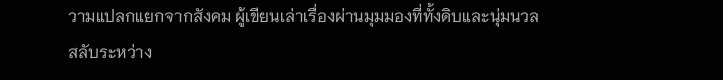วามแปลกแยกจากสังคม ผู้เขียนเล่าเรื่องผ่านมุมมองที่ทั้งดิบและนุ่มนวล สลับระหว่าง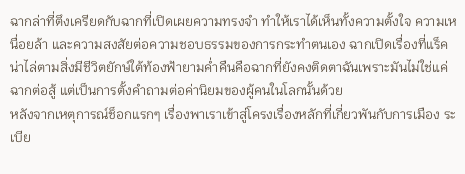ฉากล่าที่ตึงเครียดกับฉากที่เปิดเผยความทรงจำ ทำให้เราได้เห็นทั้งความตั้งใจ ความเหนื่อยล้า และความสงสัยต่อความชอบธรรมของการกระทำตนเอง ฉากเปิดเรื่องที่แร็คน่าไล่ตามสิ่งมีชีวิตยักษ์ใต้ท้องฟ้ายามค่ำคืนคือฉากที่ยังคงติดตาฉันเพราะมันไม่ใช่แค่ฉากต่อสู้ แต่เป็นการตั้งคำถามต่อค่านิยมของผู้คนในโลกนั้นด้วย
หลังจากเหตุการณ์ช็อกแรกๆ เรื่องพาเราเข้าสู่โครงเรื่องหลักที่เกี่ยวพันกับการเมือง ระเบีย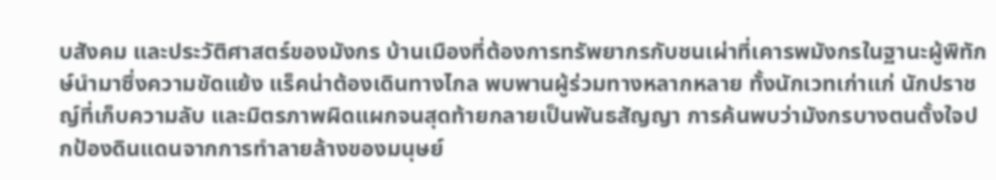บสังคม และประวัติศาสตร์ของมังกร บ้านเมืองที่ต้องการทรัพยากรกับชนเผ่าที่เคารพมังกรในฐานะผู้พิทักษ์นำมาซึ่งความขัดแย้ง แร็คน่าต้องเดินทางไกล พบพานผู้ร่วมทางหลากหลาย ทั้งนักเวทเก่าแก่ นักปราชญ์ที่เก็บความลับ และมิตรภาพผิดแผกจนสุดท้ายกลายเป็นพันธสัญญา การค้นพบว่ามังกรบางตนตั้งใจปกป้องดินแดนจากการทำลายล้างของมนุษย์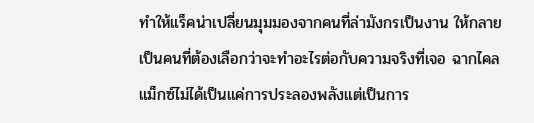ทำให้แร็คน่าเปลี่ยนมุมมองจากคนที่ล่ามังกรเป็นงาน ให้กลายเป็นคนที่ต้องเลือกว่าจะทำอะไรต่อกับความจริงที่เจอ ฉากไคลแม็กซ์ไม่ได้เป็นแค่การประลองพลังแต่เป็นการ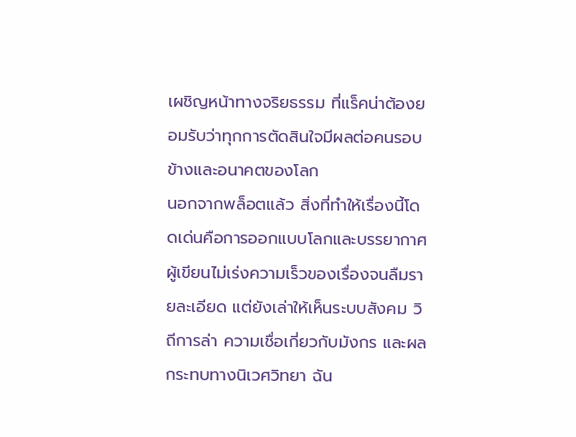เผชิญหน้าทางจริยธรรม ที่แร็คน่าต้องยอมรับว่าทุกการตัดสินใจมีผลต่อคนรอบข้างและอนาคตของโลก
นอกจากพล็อตแล้ว สิ่งที่ทำให้เรื่องนี้โดดเด่นคือการออกแบบโลกและบรรยากาศ ผู้เขียนไม่เร่งความเร็วของเรื่องจนลืมรายละเอียด แต่ยังเล่าให้เห็นระบบสังคม วิถีการล่า ความเชื่อเกี่ยวกับมังกร และผลกระทบทางนิเวศวิทยา ฉัน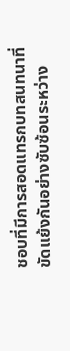ชอบที่มีการสอดแทรกบทสนทนาที่ขัดแย้งกันอย่างซับซ้อนระหว่าง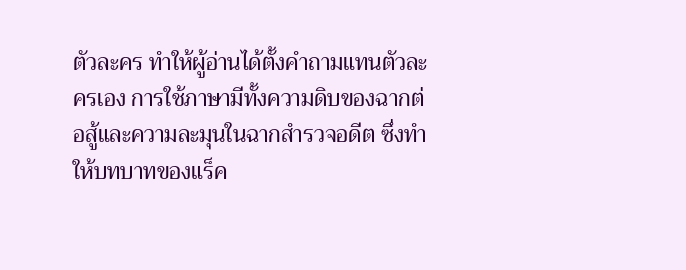ตัวละคร ทำให้ผู้อ่านได้ตั้งคำถามแทนตัวละครเอง การใช้ภาษามีทั้งความดิบของฉากต่อสู้และความละมุนในฉากสำรวจอดีต ซึ่งทำให้บทบาทของแร็ค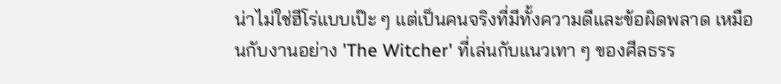น่าไม่ใช่ฮีโร่แบบเป๊ะ ๆ แต่เป็นคนจริงที่มีทั้งความดีและข้อผิดพลาด เหมือนกับงานอย่าง 'The Witcher' ที่เล่นกับแนวเทา ๆ ของศีลธรร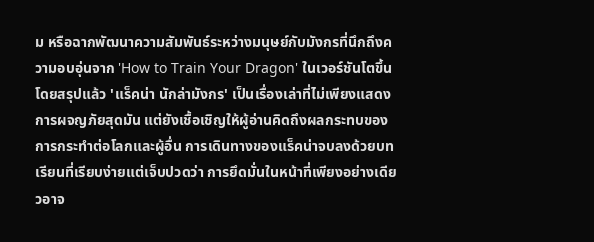ม หรือฉากพัฒนาความสัมพันธ์ระหว่างมนุษย์กับมังกรที่นึกถึงความอบอุ่นจาก 'How to Train Your Dragon' ในเวอร์ชันโตขึ้น
โดยสรุปแล้ว 'แร็คน่า นักล่ามังกร' เป็นเรื่องเล่าที่ไม่เพียงแสดงการผจญภัยสุดมัน แต่ยังเชื้อเชิญให้ผู้อ่านคิดถึงผลกระทบของการกระทำต่อโลกและผู้อื่น การเดินทางของแร็คน่าจบลงด้วยบทเรียนที่เรียบง่ายแต่เจ็บปวดว่า การยึดมั่นในหน้าที่เพียงอย่างเดียวอาจ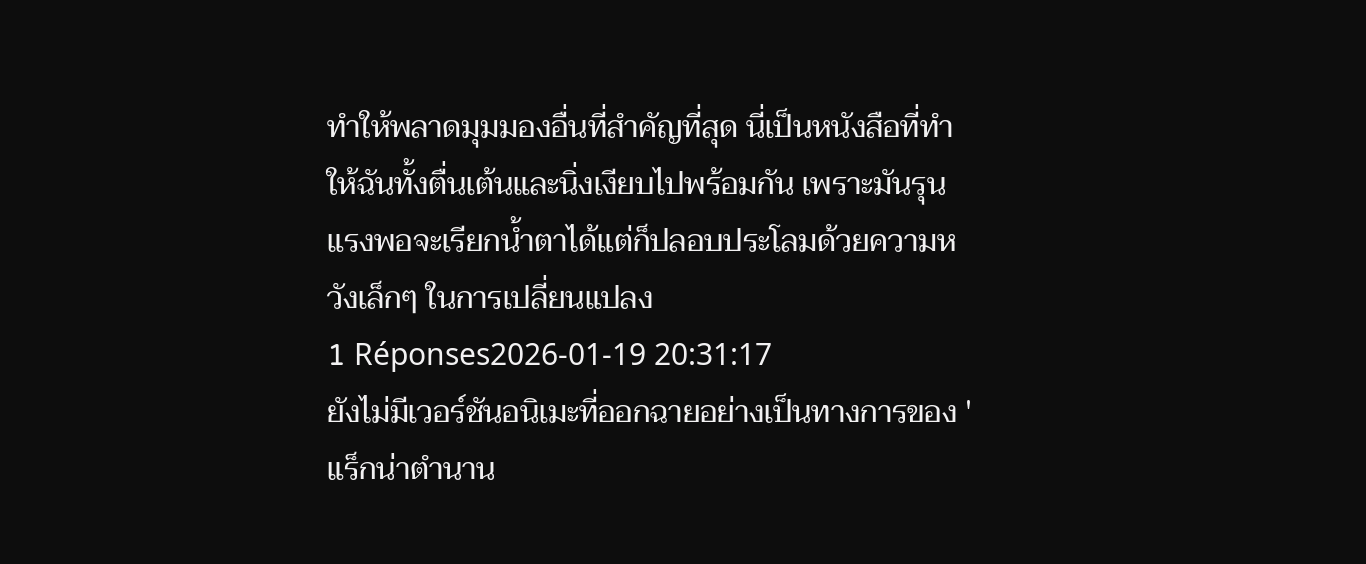ทำให้พลาดมุมมองอื่นที่สำคัญที่สุด นี่เป็นหนังสือที่ทำให้ฉันทั้งตื่นเต้นและนิ่งเงียบไปพร้อมกัน เพราะมันรุนแรงพอจะเรียกน้ำตาได้แต่ก็ปลอบประโลมด้วยความหวังเล็กๆ ในการเปลี่ยนแปลง
1 Réponses2026-01-19 20:31:17
ยังไม่มีเวอร์ชันอนิเมะที่ออกฉายอย่างเป็นทางการของ 'แร็กน่าตํานาน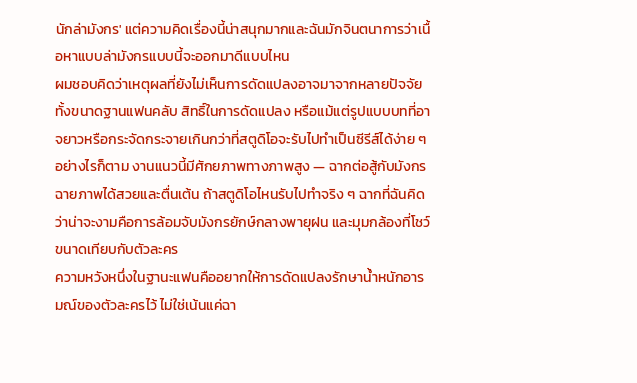นักล่ามังกร' แต่ความคิดเรื่องนี้น่าสนุกมากและฉันมักจินตนาการว่าเนื้อหาแบบล่ามังกรแบบนี้จะออกมาดีแบบไหน
ผมชอบคิดว่าเหตุผลที่ยังไม่เห็นการดัดแปลงอาจมาจากหลายปัจจัย ทั้งขนาดฐานแฟนคลับ สิทธิ์ในการดัดแปลง หรือแม้แต่รูปแบบบทที่อาจยาวหรือกระจัดกระจายเกินกว่าที่สตูดิโอจะรับไปทำเป็นซีรีส์ได้ง่าย ๆ อย่างไรก็ตาม งานแนวนี้มีศักยภาพทางภาพสูง — ฉากต่อสู้กับมังกรฉายภาพได้สวยและตื่นเต้น ถ้าสตูดิโอไหนรับไปทำจริง ๆ ฉากที่ฉันคิดว่าน่าจะงามคือการล้อมจับมังกรยักษ์กลางพายุฝน และมุมกล้องที่โชว์ขนาดเทียบกับตัวละคร
ความหวังหนึ่งในฐานะแฟนคืออยากให้การดัดแปลงรักษาน้ำหนักอารมณ์ของตัวละครไว้ ไม่ใช่เน้นแค่ฉา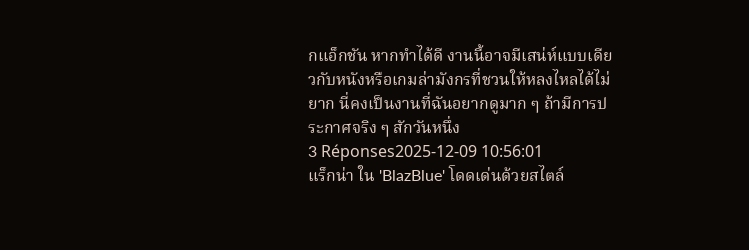กแอ็กชัน หากทำได้ดี งานนี้อาจมีเสน่ห์แบบเดียวกับหนังหรือเกมล่ามังกรที่ชวนให้หลงไหลได้ไม่ยาก นี่คงเป็นงานที่ฉันอยากดูมาก ๆ ถ้ามีการประกาศจริง ๆ สักวันหนึ่ง
3 Réponses2025-12-09 10:56:01
แร็กน่า ใน 'BlazBlue' โดดเด่นด้วยสไตล์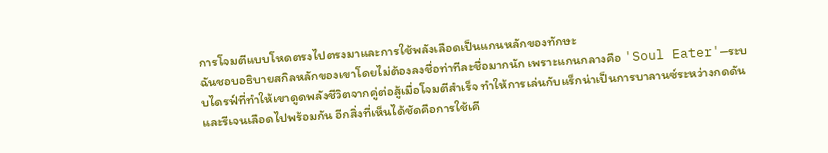การโจมตีแบบโหดตรงไปตรงมาและการใช้พลังเลือดเป็นแกนหลักของทักษะ
ฉันชอบอธิบายสกิลหลักของเขาโดยไม่ต้องลงชื่อท่าทีละชื่อมากนัก เพราะแกนกลางคือ 'Soul Eater'—ระบบไดรฟ์ที่ทำให้เขาดูดพลังชีวิตจากคู่ต่อสู้เมื่อโจมตีสำเร็จ ทำให้การเล่นกับแร็กน่าเป็นการบาลานซ์ระหว่างกดดันและรีเจนเลือดไปพร้อมกัน อีกสิ่งที่เห็นได้ชัดคือการใช้เคี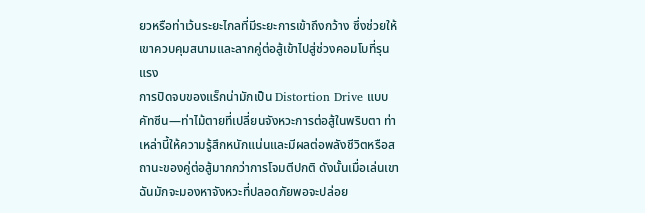ยวหรือท่าเว้นระยะไกลที่มีระยะการเข้าถึงกว้าง ซึ่งช่วยให้เขาควบคุมสนามและลากคู่ต่อสู้เข้าไปสู่ช่วงคอมโบที่รุนแรง
การปิดจบของแร็กน่ามักเป็น Distortion Drive แบบคัทซีน—ท่าไม้ตายที่เปลี่ยนจังหวะการต่อสู้ในพริบตา ท่าเหล่านี้ให้ความรู้สึกหนักแน่นและมีผลต่อพลังชีวิตหรือสถานะของคู่ต่อสู้มากกว่าการโจมตีปกติ ดังนั้นเมื่อเล่นเขา ฉันมักจะมองหาจังหวะที่ปลอดภัยพอจะปล่อย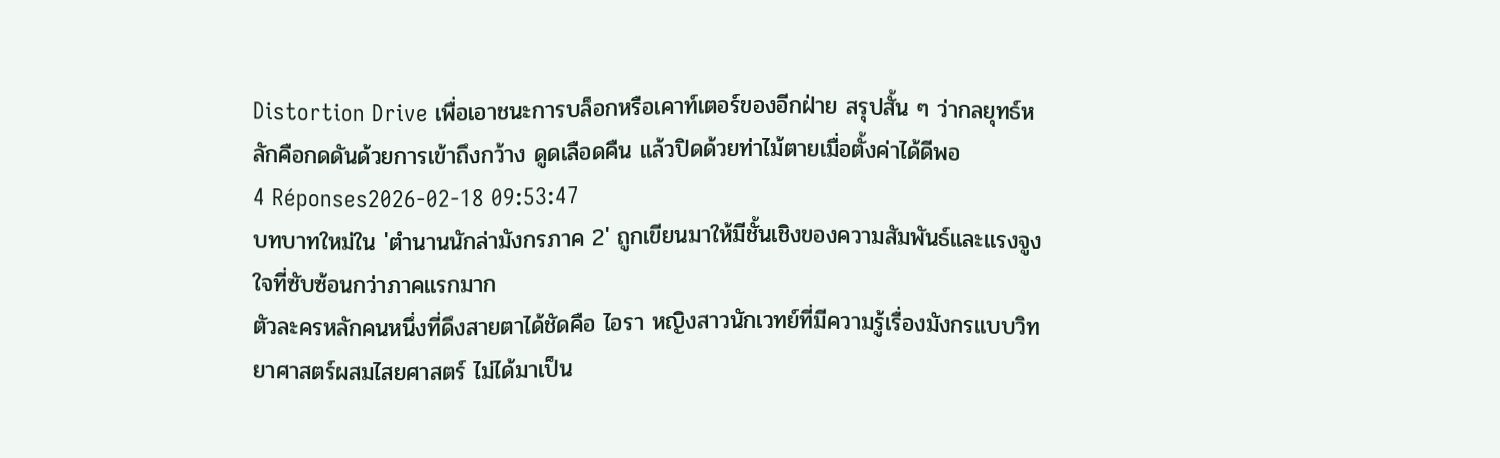Distortion Drive เพื่อเอาชนะการบล็อกหรือเคาท์เตอร์ของอีกฝ่าย สรุปสั้น ๆ ว่ากลยุทธ์หลักคือกดดันด้วยการเข้าถึงกว้าง ดูดเลือดคืน แล้วปิดด้วยท่าไม้ตายเมื่อตั้งค่าได้ดีพอ
4 Réponses2026-02-18 09:53:47
บทบาทใหม่ใน 'ตํานานนักล่ามังกรภาค 2' ถูกเขียนมาให้มีชั้นเชิงของความสัมพันธ์และแรงจูงใจที่ซับซ้อนกว่าภาคแรกมาก
ตัวละครหลักคนหนึ่งที่ดึงสายตาได้ชัดคือ ไอรา หญิงสาวนักเวทย์ที่มีความรู้เรื่องมังกรแบบวิทยาศาสตร์ผสมไสยศาสตร์ ไม่ได้มาเป็น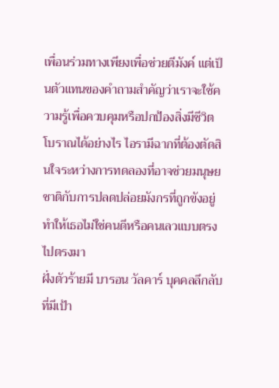เพื่อนร่วมทางเพียงเพื่อช่วยตีมังค์ แต่เป็นตัวแทนของคำถามสำคัญว่าเราจะใช้ความรู้เพื่อควบคุมหรือปกป้องสิ่งมีชีวิตโบราณได้อย่างไร ไอรามีฉากที่ต้องตัดสินใจระหว่างการทดลองที่อาจช่วยมนุษยชาติกับการปลดปล่อยมังกรที่ถูกขังอยู่ ทำให้เธอไม่ใช่คนดีหรือคนเลวแบบตรงไปตรงมา
ฝั่งตัวร้ายมี บารอน วัลคาร์ บุคคลลึกลับที่มีเป้า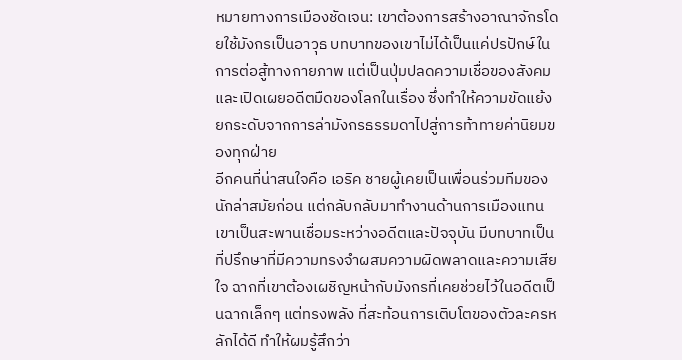หมายทางการเมืองชัดเจน: เขาต้องการสร้างอาณาจักรโดยใช้มังกรเป็นอาวุธ บทบาทของเขาไม่ได้เป็นแค่ปรปักษ์ในการต่อสู้ทางกายภาพ แต่เป็นปุ่มปลดความเชื่อของสังคมและเปิดเผยอดีตมืดของโลกในเรื่อง ซึ่งทำให้ความขัดแย้งยกระดับจากการล่ามังกรธรรมดาไปสู่การท้าทายค่านิยมของทุกฝ่าย
อีกคนที่น่าสนใจคือ เอริค ชายผู้เคยเป็นเพื่อนร่วมทีมของนักล่าสมัยก่อน แต่กลับกลับมาทำงานด้านการเมืองแทน เขาเป็นสะพานเชื่อมระหว่างอดีตและปัจจุบัน มีบทบาทเป็นที่ปรึกษาที่มีความทรงจำผสมความผิดพลาดและความเสียใจ ฉากที่เขาต้องเผชิญหน้ากับมังกรที่เคยช่วยไว้ในอดีตเป็นฉากเล็กๆ แต่ทรงพลัง ที่สะท้อนการเติบโตของตัวละครหลักได้ดี ทำให้ผมรู้สึกว่า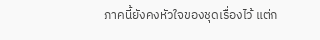ภาคนี้ยังคงหัวใจของชุดเรื่องไว้ แต่ก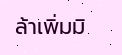ล้าเพิ่มมิ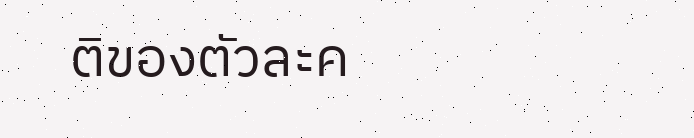ติของตัวละค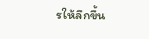รให้ลึกขึ้น